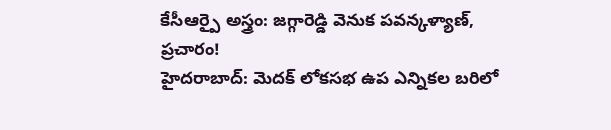కేసీఆర్పై అస్త్రం: జగ్గారెడ్డి వెనుక పవన్కళ్యాణ్, ప్రచారం!
హైదరాబాద్: మెదక్ లోకసభ ఉప ఎన్నికల బరిలో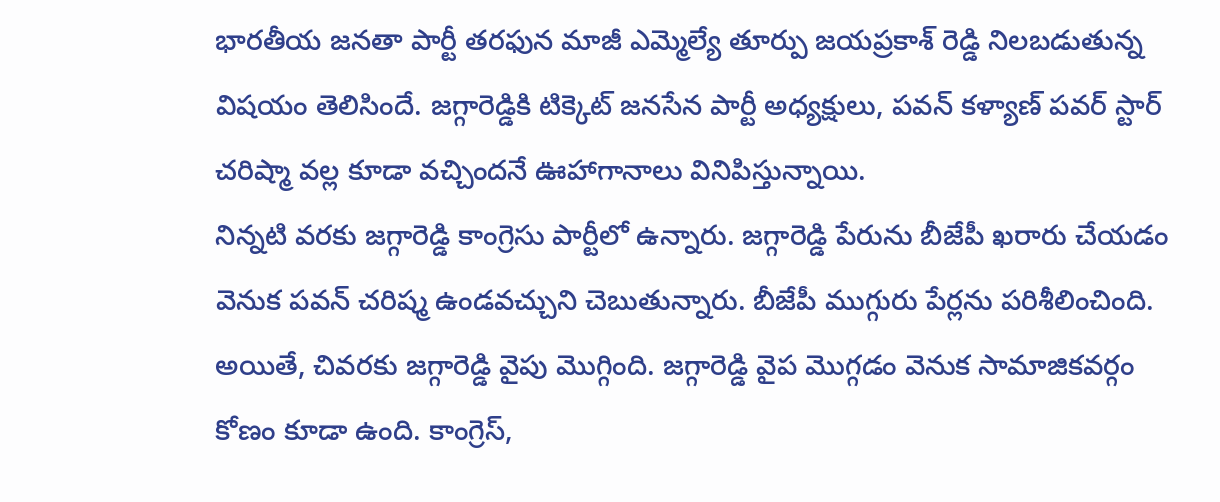భారతీయ జనతా పార్టీ తరఫున మాజీ ఎమ్మెల్యే తూర్పు జయప్రకాశ్ రెడ్డి నిలబడుతున్న విషయం తెలిసిందే. జగ్గారెడ్డికి టిక్కెట్ జనసేన పార్టీ అధ్యక్షులు, పవన్ కళ్యాణ్ పవర్ స్టార్ చరిష్మా వల్ల కూడా వచ్చిందనే ఊహాగానాలు వినిపిస్తున్నాయి.
నిన్నటి వరకు జగ్గారెడ్డి కాంగ్రెసు పార్టీలో ఉన్నారు. జగ్గారెడ్డి పేరును బీజేపీ ఖరారు చేయడం వెనుక పవన్ చరిష్మ ఉండవచ్చుని చెబుతున్నారు. బీజేపీ ముగ్గురు పేర్లను పరిశీలించింది. అయితే, చివరకు జగ్గారెడ్డి వైపు మొగ్గింది. జగ్గారెడ్డి వైప మొగ్గడం వెనుక సామాజికవర్గం కోణం కూడా ఉంది. కాంగ్రెస్,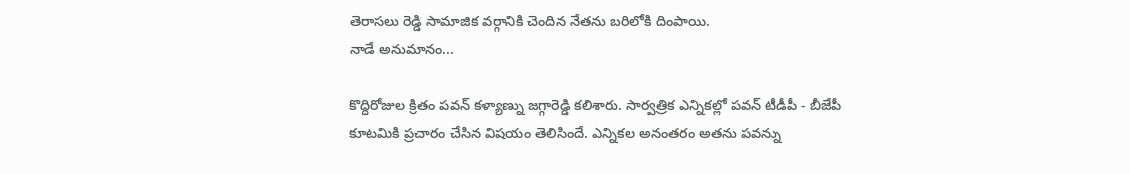తెరాసలు రెడ్డి సామాజిక వర్గానికి చెందిన నేతను బరిలోకి దింపాయి.
నాడే అనుమానం...

కొద్దిరోజుల క్రితం పవన్ కళ్యాణ్ను జగ్గారెడ్డి కలిశారు. సార్వత్రిక ఎన్నికల్లో పవన్ టీడీపీ - బీజేపీ కూటమికి ప్రచారం చేసిన విషయం తెలిసిందే. ఎన్నికల అనంతరం అతను పవన్ను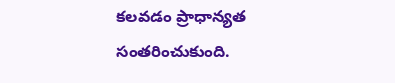కలవడం ప్రాధాన్యత సంతరించుకుంది.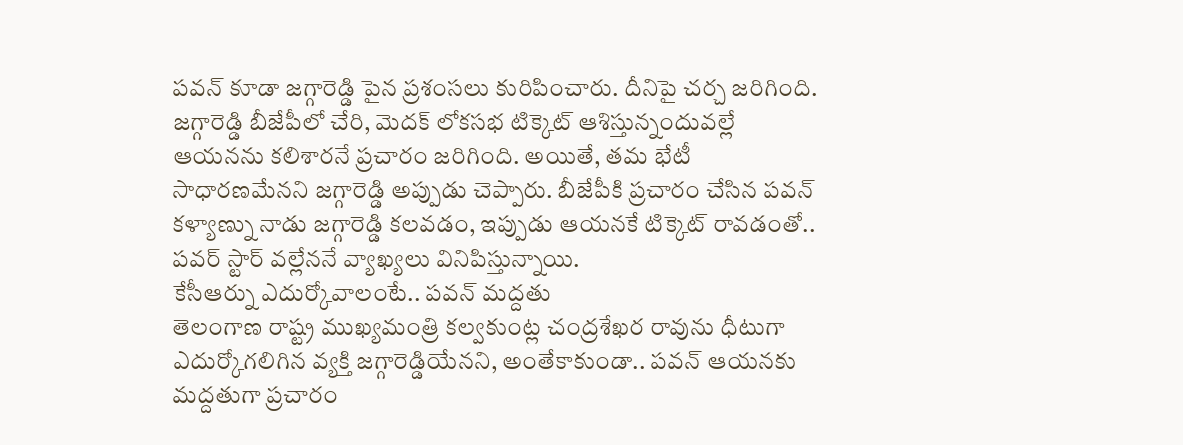పవన్ కూడా జగ్గారెడ్డి పైన ప్రశంసలు కురిపించారు. దీనిపై చర్చ జరిగింది.
జగ్గారెడ్డి బీజేపీలో చేరి, మెదక్ లోకసభ టిక్కెట్ ఆశిస్తున్నందువల్లే ఆయనను కలిశారనే ప్రచారం జరిగింది. అయితే, తమ భేటీ సాధారణమేనని జగ్గారెడ్డి అప్పుడు చెప్పారు. బీజేపీకి ప్రచారం చేసిన పవన్ కళ్యాణ్ను నాడు జగ్గారెడ్డి కలవడం, ఇప్పుడు ఆయనకే టిక్కెట్ రావడంతో.. పవర్ స్టార్ వల్లేననే వ్యాఖ్యలు వినిపిస్తున్నాయి.
కేసీఆర్ను ఎదుర్కోవాలంటే.. పవన్ మద్దతు
తెలంగాణ రాష్ట్ర ముఖ్యమంత్రి కల్వకుంట్ల చంద్రశేఖర రావును ధీటుగా ఎదుర్కోగలిగిన వ్యక్తి జగ్గారెడ్డియేనని, అంతేకాకుండా.. పవన్ ఆయనకు మద్దతుగా ప్రచారం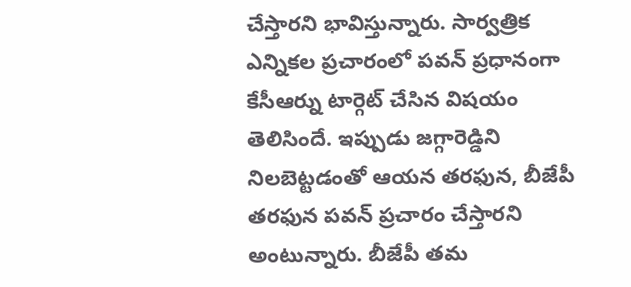చేస్తారని భావిస్తున్నారు. సార్వత్రిక ఎన్నికల ప్రచారంలో పవన్ ప్రధానంగా కేసీఆర్ను టార్గెట్ చేసిన విషయం తెలిసిందే. ఇప్పుడు జగ్గారెడ్డిని నిలబెట్టడంతో ఆయన తరఫున, బీజేపీ తరఫున పవన్ ప్రచారం చేస్తారని అంటున్నారు. బీజేపీ తమ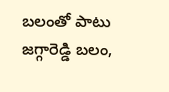బలంతో పాటు జగ్గారెడ్డి బలం,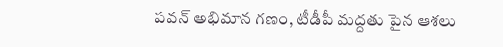పవన్ అభిమాన గణం, టీడీపీ మద్దతు పైన ఆశలు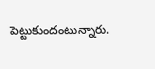పెట్టుకుందంటున్నారు.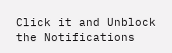Click it and Unblock the Notifications